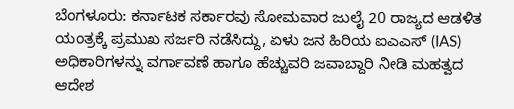ಬೆಂಗಳೂರು: ಕರ್ನಾಟಕ ಸರ್ಕಾರವು ಸೋಮವಾರ ಜುಲೈ 20 ರಾಜ್ಯದ ಆಡಳಿತ ಯಂತ್ರಕ್ಕೆ ಪ್ರಮುಖ ಸರ್ಜರಿ ನಡೆಸಿದ್ದು, ಏಳು ಜನ ಹಿರಿಯ ಐಎಎಸ್ (IAS) ಅಧಿಕಾರಿಗಳನ್ನು ವರ್ಗಾವಣೆ ಹಾಗೂ ಹೆಚ್ಚುವರಿ ಜವಾಬ್ದಾರಿ ನೀಡಿ ಮಹತ್ವದ ಆದೇಶ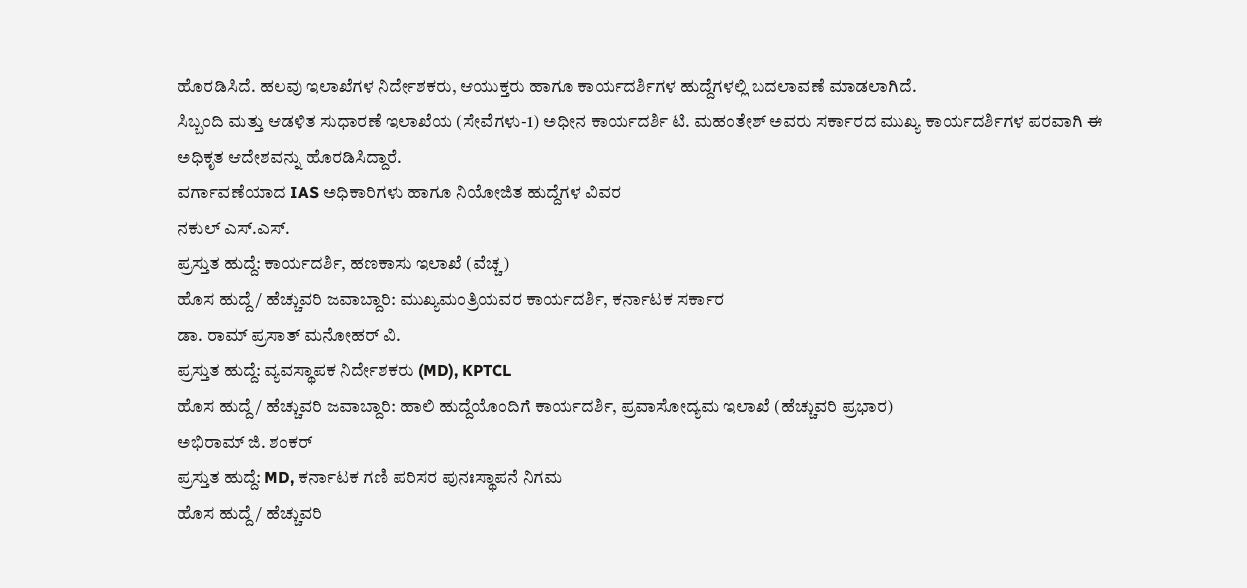ಹೊರಡಿಸಿದೆ. ಹಲವು ಇಲಾಖೆಗಳ ನಿರ್ದೇಶಕರು, ಆಯುಕ್ತರು ಹಾಗೂ ಕಾರ್ಯದರ್ಶಿಗಳ ಹುದ್ದೆಗಳಲ್ಲಿ ಬದಲಾವಣೆ ಮಾಡಲಾಗಿದೆ.
ಸಿಬ್ಬಂದಿ ಮತ್ತು ಆಡಳಿತ ಸುಧಾರಣೆ ಇಲಾಖೆಯ (ಸೇವೆಗಳು-1) ಅಧೀನ ಕಾರ್ಯದರ್ಶಿ ಟಿ. ಮಹಂತೇಶ್ ಅವರು ಸರ್ಕಾರದ ಮುಖ್ಯ ಕಾರ್ಯದರ್ಶಿಗಳ ಪರವಾಗಿ ಈ ಅಧಿಕೃತ ಆದೇಶವನ್ನು ಹೊರಡಿಸಿದ್ದಾರೆ.
ವರ್ಗಾವಣೆಯಾದ IAS ಅಧಿಕಾರಿಗಳು ಹಾಗೂ ನಿಯೋಜಿತ ಹುದ್ದೆಗಳ ವಿವರ
ನಕುಲ್ ಎಸ್.ಎಸ್.
ಪ್ರಸ್ತುತ ಹುದ್ದೆ: ಕಾರ್ಯದರ್ಶಿ, ಹಣಕಾಸು ಇಲಾಖೆ (ವೆಚ್ಚ)
ಹೊಸ ಹುದ್ದೆ / ಹೆಚ್ಚುವರಿ ಜವಾಬ್ದಾರಿ: ಮುಖ್ಯಮಂತ್ರಿಯವರ ಕಾರ್ಯದರ್ಶಿ, ಕರ್ನಾಟಕ ಸರ್ಕಾರ
ಡಾ. ರಾಮ್ ಪ್ರಸಾತ್ ಮನೋಹರ್ ವಿ.
ಪ್ರಸ್ತುತ ಹುದ್ದೆ: ವ್ಯವಸ್ಥಾಪಕ ನಿರ್ದೇಶಕರು (MD), KPTCL
ಹೊಸ ಹುದ್ದೆ / ಹೆಚ್ಚುವರಿ ಜವಾಬ್ದಾರಿ: ಹಾಲಿ ಹುದ್ದೆಯೊಂದಿಗೆ ಕಾರ್ಯದರ್ಶಿ, ಪ್ರವಾಸೋದ್ಯಮ ಇಲಾಖೆ (ಹೆಚ್ಚುವರಿ ಪ್ರಭಾರ)
ಅಭಿರಾಮ್ ಜಿ. ಶಂಕರ್
ಪ್ರಸ್ತುತ ಹುದ್ದೆ: MD, ಕರ್ನಾಟಕ ಗಣಿ ಪರಿಸರ ಪುನಃಸ್ಥಾಪನೆ ನಿಗಮ
ಹೊಸ ಹುದ್ದೆ / ಹೆಚ್ಚುವರಿ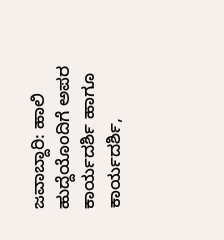ಜವಾಬ್ದಾರಿ: ಹಾಲಿ ಹುದ್ದೆಯೊಂದಿಗೆ ಅಪರ ಕಾರ್ಯದರ್ಶಿ ಹಾಗೂ ಕಾರ್ಯದರ್ಶಿ,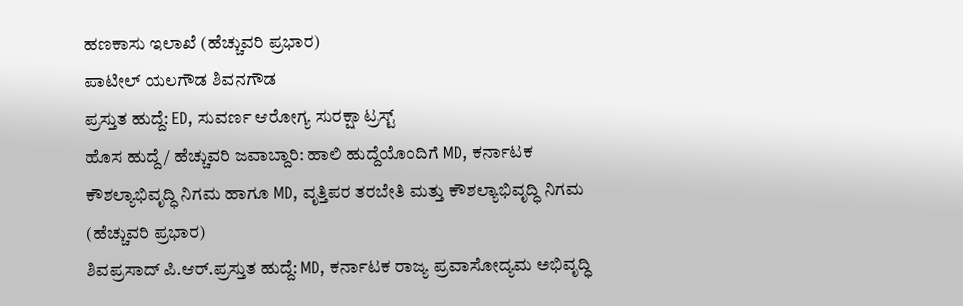ಹಣಕಾಸು ಇಲಾಖೆ (ಹೆಚ್ಚುವರಿ ಪ್ರಭಾರ)
ಪಾಟೀಲ್ ಯಲಗೌಡ ಶಿವನಗೌಡ
ಪ್ರಸ್ತುತ ಹುದ್ದೆ: ED, ಸುವರ್ಣ ಆರೋಗ್ಯ ಸುರಕ್ಷಾ ಟ್ರಸ್ಟ್
ಹೊಸ ಹುದ್ದೆ / ಹೆಚ್ಚುವರಿ ಜವಾಬ್ದಾರಿ: ಹಾಲಿ ಹುದ್ದೆಯೊಂದಿಗೆ MD, ಕರ್ನಾಟಕ ಕೌಶಲ್ಯಾಭಿವೃದ್ಧಿ ನಿಗಮ ಹಾಗೂ MD, ವೃತ್ತಿಪರ ತರಬೇತಿ ಮತ್ತು ಕೌಶಲ್ಯಾಭಿವೃದ್ಧಿ ನಿಗಮ (ಹೆಚ್ಚುವರಿ ಪ್ರಭಾರ)
ಶಿವಪ್ರಸಾದ್ ಪಿ.ಆರ್.ಪ್ರಸ್ತುತ ಹುದ್ದೆ: MD, ಕರ್ನಾಟಕ ರಾಜ್ಯ ಪ್ರವಾಸೋದ್ಯಮ ಅಭಿವೃದ್ಧಿ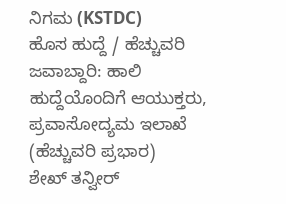ನಿಗಮ (KSTDC)
ಹೊಸ ಹುದ್ದೆ / ಹೆಚ್ಚುವರಿ ಜವಾಬ್ದಾರಿ: ಹಾಲಿ ಹುದ್ದೆಯೊಂದಿಗೆ ಆಯುಕ್ತರು, ಪ್ರವಾಸೋದ್ಯಮ ಇಲಾಖೆ (ಹೆಚ್ಚುವರಿ ಪ್ರಭಾರ)
ಶೇಖ್ ತನ್ವೀರ್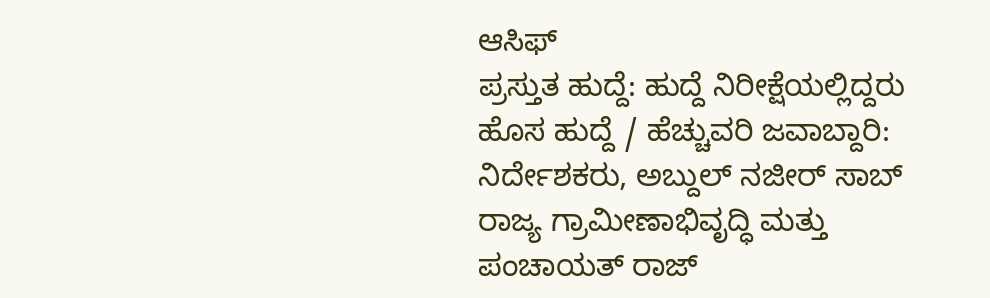ಆಸಿಫ್
ಪ್ರಸ್ತುತ ಹುದ್ದೆ: ಹುದ್ದೆ ನಿರೀಕ್ಷೆಯಲ್ಲಿದ್ದರು
ಹೊಸ ಹುದ್ದೆ / ಹೆಚ್ಚುವರಿ ಜವಾಬ್ದಾರಿ: ನಿರ್ದೇಶಕರು, ಅಬ್ದುಲ್ ನಜೀರ್ ಸಾಬ್ ರಾಜ್ಯ ಗ್ರಾಮೀಣಾಭಿವೃದ್ಧಿ ಮತ್ತು ಪಂಚಾಯತ್ ರಾಜ್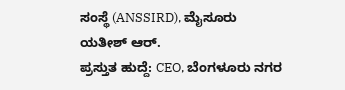ಸಂಸ್ಥೆ (ANSSIRD), ಮೈಸೂರು
ಯತೀಶ್ ಆರ್.
ಪ್ರಸ್ತುತ ಹುದ್ದೆ: CEO, ಬೆಂಗಳೂರು ನಗರ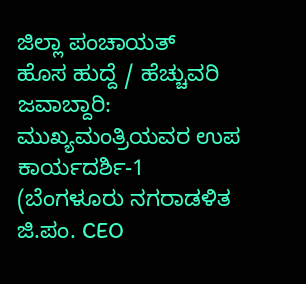ಜಿಲ್ಲಾ ಪಂಚಾಯತ್
ಹೊಸ ಹುದ್ದೆ / ಹೆಚ್ಚುವರಿ ಜವಾಬ್ದಾರಿ: ಮುಖ್ಯಮಂತ್ರಿಯವರ ಉಪ ಕಾರ್ಯದರ್ಶಿ-1 (ಬೆಂಗಳೂರು ನಗರಾಡಳಿತ ಜಿ.ಪಂ. CEO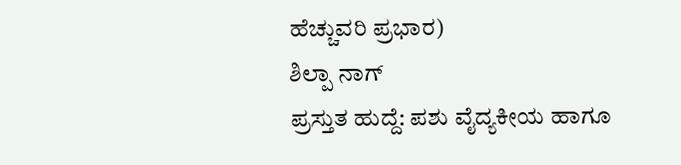ಹೆಚ್ಚುವರಿ ಪ್ರಭಾರ)
ಶಿಲ್ಪಾ ನಾಗ್
ಪ್ರಸ್ತುತ ಹುದ್ದೆ: ಪಶು ವೈದ್ಯಕೀಯ ಹಾಗೂ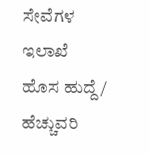ಸೇವೆಗಳ ಇಲಾಖೆ
ಹೊಸ ಹುದ್ದೆ / ಹೆಚ್ಚುವರಿ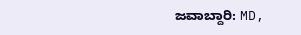ಜವಾಬ್ದಾರಿ: MD,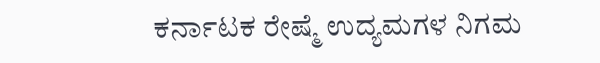ಕರ್ನಾಟಕ ರೇಷ್ಮೆ ಉದ್ಯಮಗಳ ನಿಗಮ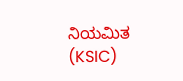ನಿಯಮಿತ (KSIC)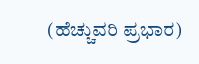(ಹೆಚ್ಚುವರಿ ಪ್ರಭಾರ)